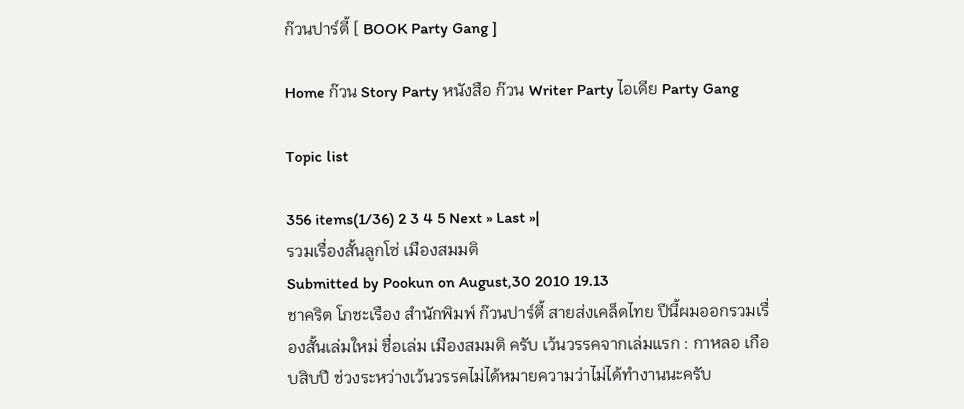ก๊วนปาร์ตี้ [ BOOK Party Gang ]

Home ก๊วน Story Party หนังสือ ก๊วน Writer Party ไอเดีย Party Gang

Topic list

356 items(1/36) 2 3 4 5 Next » Last »|
รวมเรื่องสั้นลูกโซ่ เมืองสมมติ
Submitted by Pookun on August,30 2010 19.13
ชาคริต โภชะเรือง สำนักพิมพ์ ก๊วนปาร์ตี้ สายส่งเคล็ดไทย ปีนี้ผมออกรวมเรื่องสั้นเล่มใหม่ ชื่อเล่ม เมืองสมมติ ครับ เว้นวรรคจากเล่มแรก : กาหลอ เกือบสิบปี ช่วงระหว่างเว้นวรรคไม่ได้หมายความว่าไม่ได้ทำงานนะครับ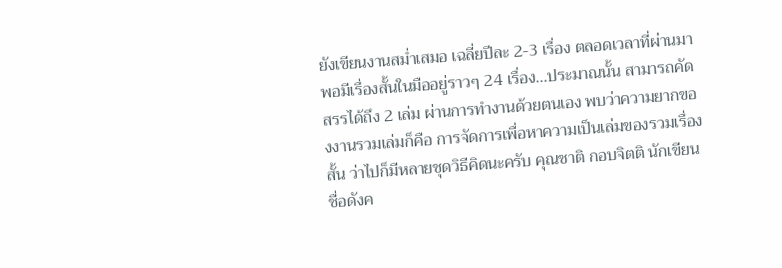ยังเขียนงานสม่ำเสมอ เฉลี่ยปีละ 2-3 เรื่อง ตลอดเวลาที่ผ่านมา พอมีเรื่องสั้นในมืออยู่ราวๆ 24 เรื่อง...ประมาณนั้น สามารถคัดสรรได้ถึง 2 เล่ม ผ่านการทำงานด้วยตนเอง พบว่าความยากของงานรวมเล่มก็คือ การจัดการเพื่อหาความเป็นเล่มของรวมเรื่องสั้น ว่าไปก็มีหลายชุดวิธีคิดนะครับ คุณชาติ กอบจิตติ นักเขียนชื่อดังค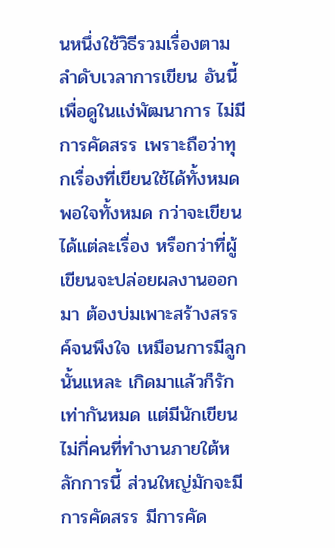นหนึ่งใช้วิธีรวมเรื่องตามลำดับเวลาการเขียน อันนี้เพื่อดูในแง่พัฒนาการ ไม่มีการคัดสรร เพราะถือว่าทุกเรื่องที่เขียนใช้ได้ทั้งหมด พอใจทั้งหมด กว่าจะเขียนได้แต่ละเรื่อง หรือกว่าที่ผู้เขียนจะปล่อยผลงานออกมา ต้องบ่มเพาะสร้างสรรค์จนพึงใจ เหมือนการมีลูกนั้นแหละ เกิดมาแล้วก็รักเท่ากันหมด แต่มีนักเขียนไม่กี่คนที่ทำงานภายใต้หลักการนี้ ส่วนใหญ่มักจะมีการคัดสรร มีการคัด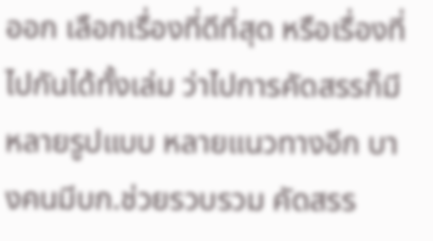ออก เลือกเรื่องที่ดีที่สุด หรือเรื่องที่ไปกันได้ทั้งเล่ม ว่าไปการคัดสรรก็มีหลายรูปแบบ หลายแนวทางอีก บางคนมีบก.ช่วยรวบรวม คัดสรร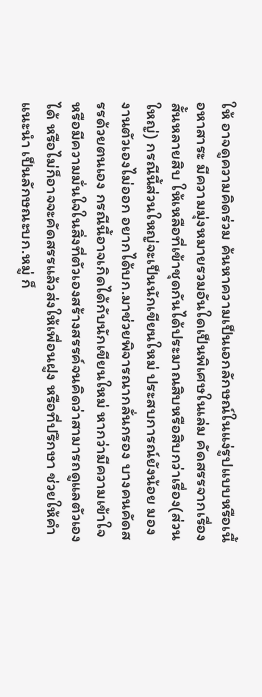ให้ อาจดูความคิดร่วม ค้นหาความเป็นเอกลักษณ์ในแง่รูปแบบหรือเนื้อหาสาระ มีความมุ่งหมายรวมอันใดเป็นพิเศษในเล่ม คัดสรรจากเรื่องสั้นหลายสิบ ให้เหลือที่เข้าชุดกันได้ประมาณสิบหรือสิบกว่าเรื่อง(ส่วนใหญ่) กรณีนี้ส่วนใหญ่จะเป็นนักเขียนใหม่ ประสบการณ์ยังน้อย มองงานตัวเองไม่ออก อยากได้บก.มาช่วยพิจารณากลั่นกรอง บางคนคัดสรรด้วยตนเอง กรณีนี้อาจเกิดได้กับนักเขียนใหม่ หากว่ามีความเข้าใจหรือมีความมั่นใจในสิ่งที่ตัวเองสร้างสรรค์จนคิดว่าสามารถดูแลตัวเองได้ หรือไม่ก็อาจจะคัดสรรแล้วส่งให้เพื่อนฝูง หรือที่ปรึกษา ช่วยให้คำแนะนำ เป็นลักษณะบก.หมู่ ก็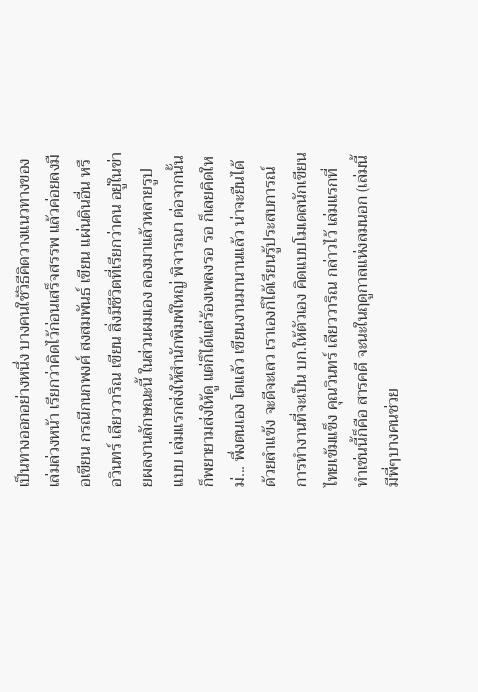เป็นทางออกอย่างหนึ่ง บางคนใช้วิธีคิดวางแนวทางของเล่มล่วงหน้า เรียกว่าคิดไว้ก่อนเสร็จสรรพ แล้วค่อยลงมือเขียน กรณีกนกพงศ์ สงสมพันธ์ เขียน แผ่นดินอื่น หรือวินทร์ เลียววาริณ เขียน สิ่งมีชีวิตที่เรียกว่าคน อยู่ในข่ายผลงานลักษณะนี้ ในส่วนผมเอง ลองมาแล้วหลายรูปแบบ เล่มแรกส่งให้สำนักพิมพ์ใหญ่ พิจารณา ต่อจากนั้นก็พยายามส่งให้ดู แต่ก็ได้แต่ร้องเพลงรอ รอ ก็เลยคิดใหม่... พึ่งตนเอง โตแล้ว เขียนงานมานานแล้ว น่าจะยืนได้ด้วยลำแข้ง จะดีจะเลว เราเองก็ได้เรียนรู้ประสบการณ์การทำงานที่จะเป็น บก.ให้ตัวเอง คิดแบบโมเดลนักเขียนไทยเข้มแข็ง คุณวินทร์ เลียววาริณ กล่าวไว้ เล่มแรกที่ทำเช่นนี้ก็คือ สารคดี จะนะในฤดูกาลแห่งลมนอก (เล่มนี้มีพี่ๆบางคนช่วย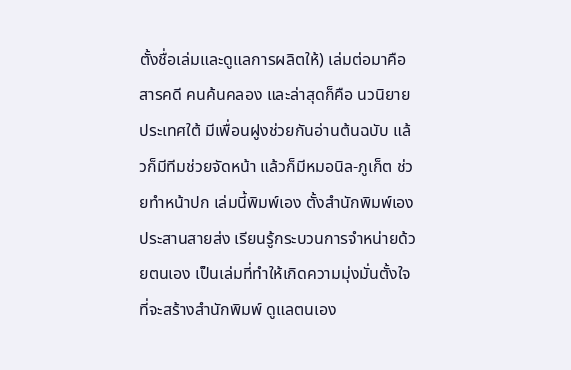ตั้งชื่อเล่มและดูแลการผลิตให้) เล่มต่อมาคือ สารคดี คนค้นคลอง และล่าสุดก็คือ นวนิยาย ประเทศใต้ มีเพื่อนฝูงช่วยกันอ่านต้นฉบับ แล้วก็มีทีมช่วยจัดหน้า แล้วก็มีหมอนิล-ภูเก็ต ช่วยทำหน้าปก เล่มนี้พิมพ์เอง ตั้งสำนักพิมพ์เอง ประสานสายส่ง เรียนรู้กระบวนการจำหน่ายด้วยตนเอง เป็นเล่มที่ทำให้เกิดความมุ่งมั่นตั้งใจที่จะสร้างสำนักพิมพ์ ดูแลตนเอง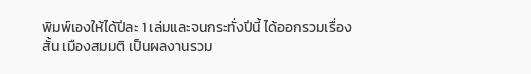พิมพ์เองให้ได้ปีละ 1 เล่มและจนกระทั่งปีนี้ ได้ออกรวมเรื่องสั้น เมืองสมมติ เป็นผลงานรวม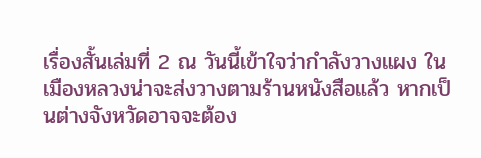เรื่องสั้นเล่มที่ 2 ณ วันนี้เข้าใจว่ากำลังวางแผง ในเมืองหลวงน่าจะส่งวางตามร้านหนังสือแล้ว หากเป็นต่างจังหวัดอาจจะต้อง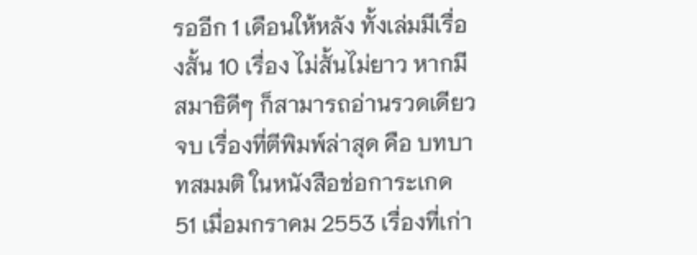รออีก 1 เดือนให้หลัง ทั้งเล่มมีเรื่องสั้น 10 เรื่อง ไม่สั้นไม่ยาว หากมีสมาธิดีๆ ก็สามารถอ่านรวดเดียวจบ เรื่องที่ตีพิมพ์ล่าสุด คือ บทบาทสมมติ ในหนังสือช่อการะเกด 51 เมื่อมกราคม 2553 เรื่องที่เก่า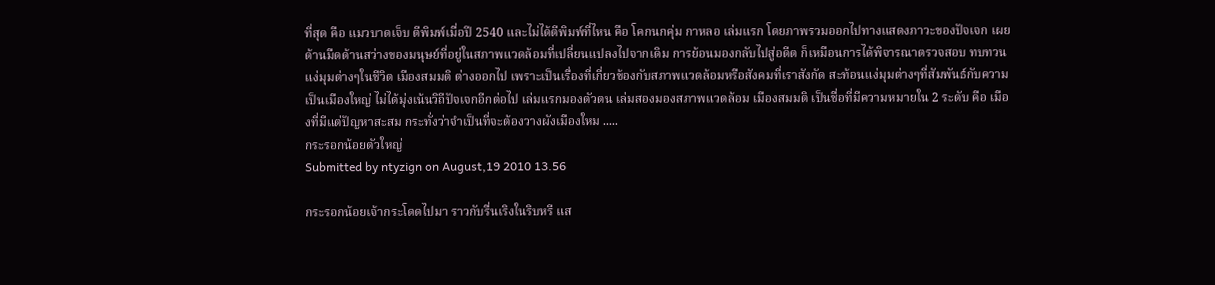ที่สุด คือ แมวบาดเจ็บ ตีพิมพ์เมื่อปี 2540 และไม่ได้ตีพิมพ์ที่ไหน คือ โคกนกคุ่ม กาหลอ เล่มแรก โดยภาพรวมออกไปทางแสดงภาวะของปัจเจก เผยด้านมืดด้านสว่างของมนุษย์ที่อยู่ในสภาพแวดล้อมที่เปลี่ยนแปลงไปจากเดิม การย้อนมองกลับไปสู่อดีต ก็เหมือนการได้พิจารณาตรวจสอบ ทบทวนแง่มุมต่างๆในชีวิต เมืองสมมติ ต่างออกไป เพราะเป็นเรื่องที่เกี่ยวข้องกับสภาพแวดล้อมหรือสังคมที่เราสังกัด สะท้อนแง่มุมต่างๆที่สัมพันธ์กับความเป็นเมืองใหญ่ ไม่ได้มุ่งเน้นวิถีปัจเจกอีกต่อไป เล่มแรกมองตัวตน เล่มสองมองสภาพแวดล้อม เมืองสมมติ เป็นชื่อที่มีความหมายใน 2 ระดับ คือ เมืองที่มีแต่ปัญหาสะสม กระทั่งว่าจำเป็นที่จะต้องวางผังเมืองใหม .....
กระรอกน้อยตัวใหญ่
Submitted by ntyzign on August,19 2010 13.56

กระรอกน้อยเจ้ากระโดดไปมา ราวกับรื่นเริงในริบหรี แส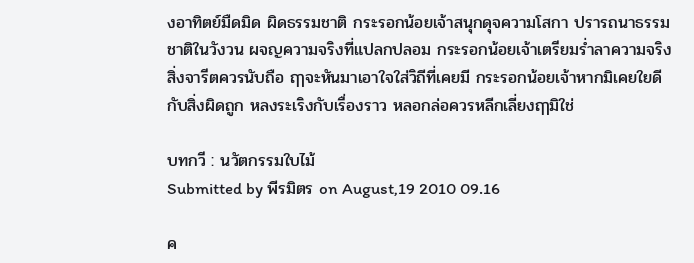งอาทิตย์มืดมิด ผิดธรรมชาติ กระรอกน้อยเจ้าสนุกดุจความโสกา ปรารถนาธรรมชาติในวังวน ผจญความจริงที่แปลกปลอม กระรอกน้อยเจ้าเตรียมร่ำลาความจริง สิ่งจารีตควรนับถือ ฤๅจะหันมาเอาใจใส่วิถีที่เคยมี กระรอกน้อยเจ้าหากมิเคยใยดีกับสิ่งผิดถูก หลงระเริงกับเรื่องราว หลอกล่อควรหลีกเลี่ยงฤๅมิใช่

บทกวี : นวัตกรรมใบไม้
Submitted by พีรมิตร on August,19 2010 09.16

ค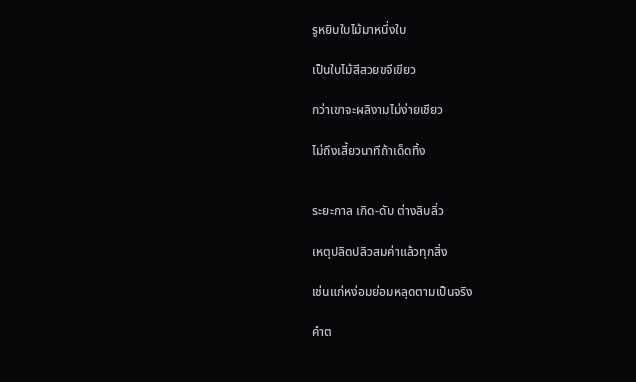รูหยิบใบไม้มาหนึ่งใบ

เป็นใบไม้สีสวยขจีเขียว

กว่าเขาจะผลิงามไม่ง่ายเชียว

ไม่ถึงเสี้ยวนาทีถ้าเด็ดทิ้ง


ระยะกาล เกิด-ดับ ต่างลิบลิ่ว

เหตุปลิดปลิวสมค่าแล้วทุกสิ่ง

เช่นแก่หง่อมย่อมหลุดตามเป็นจริง

คำต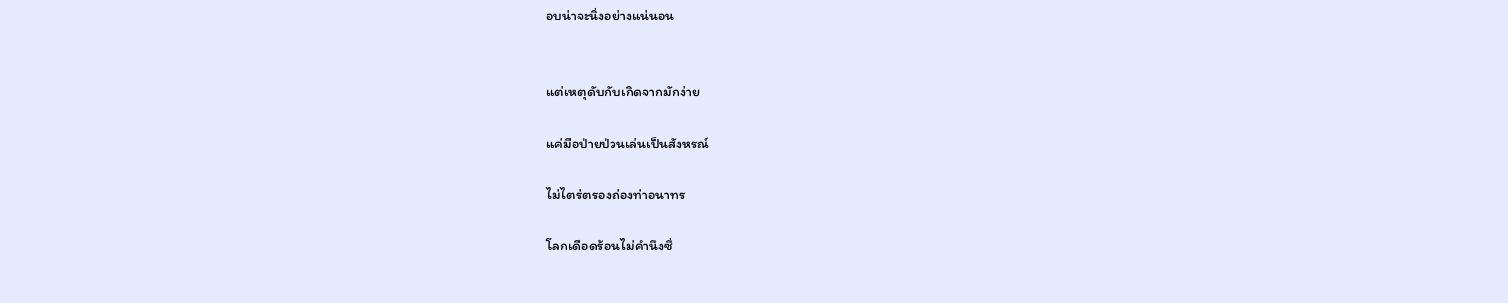อบน่าจะนิ่งอย่างแน่นอน


แต่เหตุดับกับเกิดจากมักง่าย

แค่มือป่ายป่วนเล่นเป็นสังหรณ์

ไม่ไตร่ตรองถ่องท่าอนาทร

โลกเดือดร้อนไม่คำนึงซึ่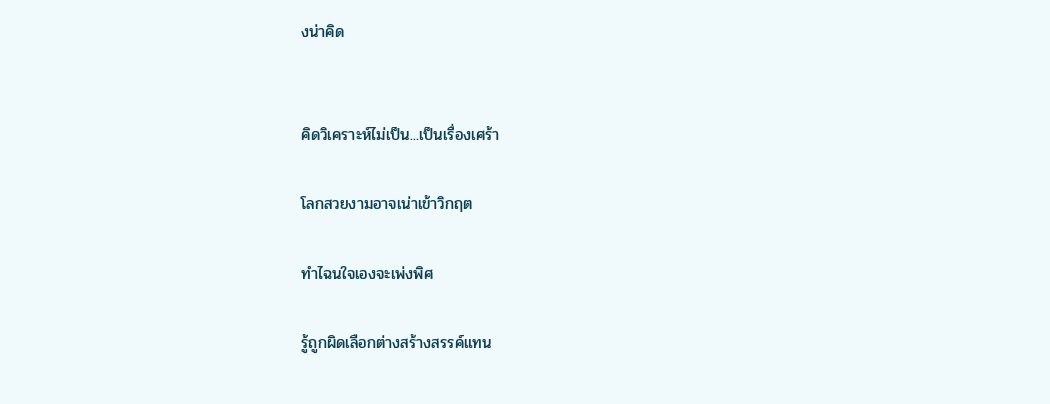งน่าคิด


คิดวิเคราะห์ไม่เป็น...เป็นเรื่องเศร้า

โลกสวยงามอาจเน่าเข้าวิกฤต

ทำไฉนใจเองจะเพ่งพิศ

รู้ถูกผิดเลือกต่างสร้างสรรค์แทน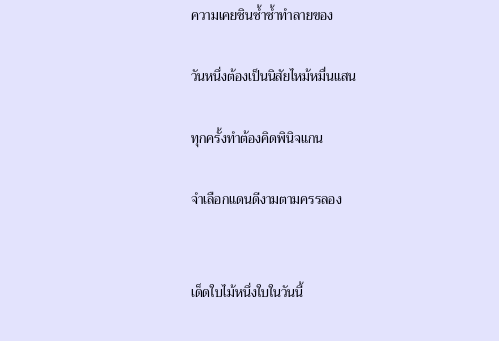ความเคยชินซ้ำซ้ำทำลายของ

วันหนึ่งต้องเป็นนิสัยไหม้หมื่นแสน

ทุกครั้งทำต้องคิดพินิจแกน

จำเลือกแดนดีงามตามครรลอง


เด็ดใบไม้หนึ่งใบในวันนี้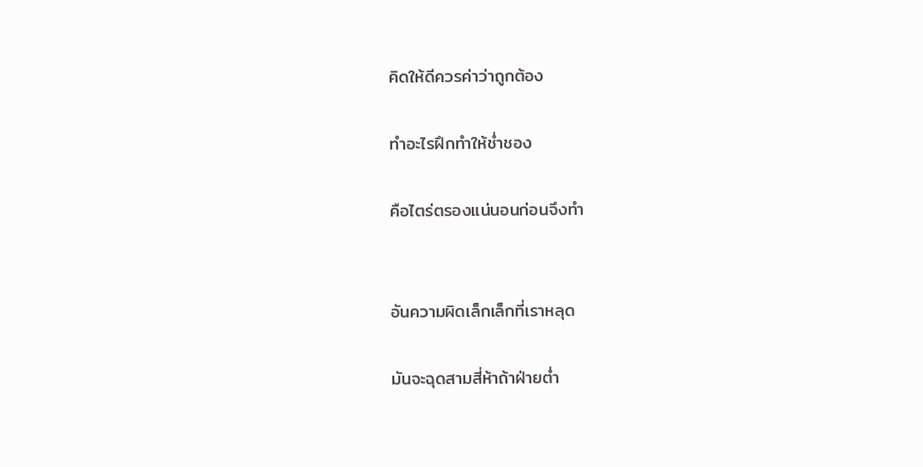คิดให้ดีควรค่าว่าถูกต้อง

ทำอะไรฝึกทำให้ช่ำชอง

คือไตร่ตรองแน่นอนก่อนจึงทำ


อันความผิดเล็กเล็กที่เราหลุด

มันจะฉุดสามสี่ห้าถ้าฝ่ายต่ำ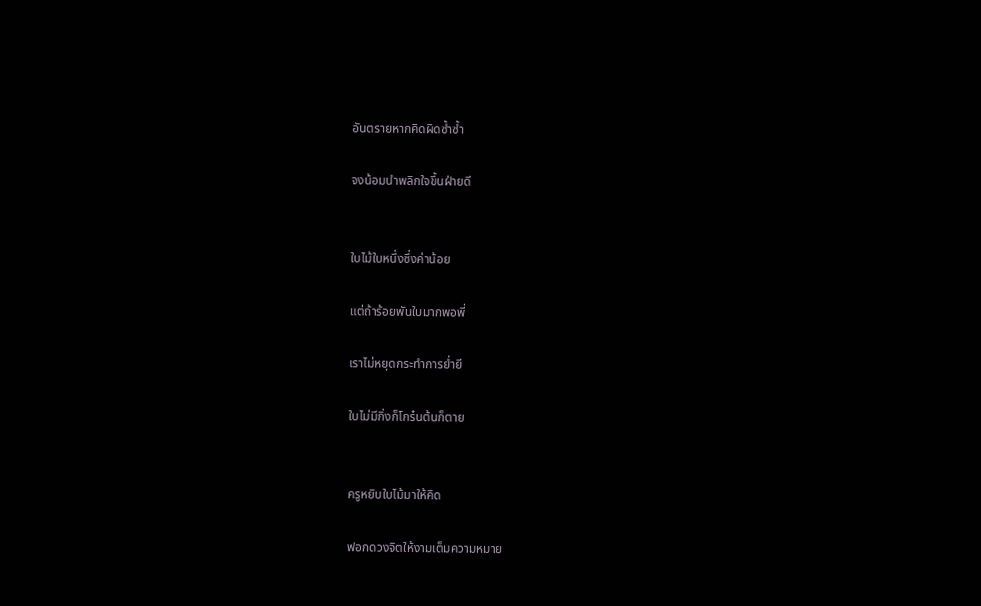อันตรายหากคิดผิดซ้ำซ้ำ

จงน้อมนำพลิกใจขึ้นฝ่ายดี


ใบไม้ใบหนึ่งซึ่งค่าน้อย

แต่ถ้าร้อยพันใบมากพอพี่

เราไม่หยุดกระทำการย่ำยี

ใบไม่มีกิ่งก็โกร๋นต้นก็ตาย


ครูหยิบใบไม้มาให้คิด

ฟอกดวงจิตให้งามเต็มความหมาย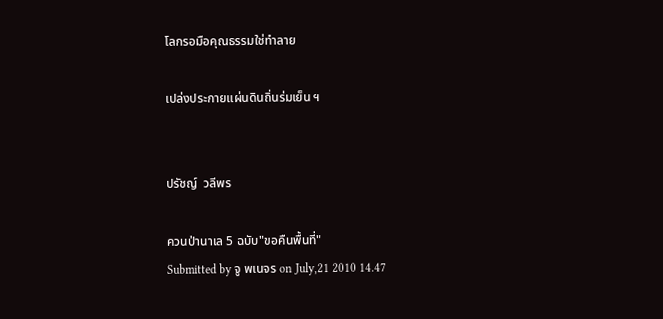โลกรอมือคุณธรรมใช่ทำลาย

เปล่งประกายแผ่นดินถิ่นร่มเย็น ฯ


ปรัชญ์  วลีพร

ควนป่านาเล 5 ฉบับ"ขอคืนพื้นที่"
Submitted by จู พเนจร on July,21 2010 14.47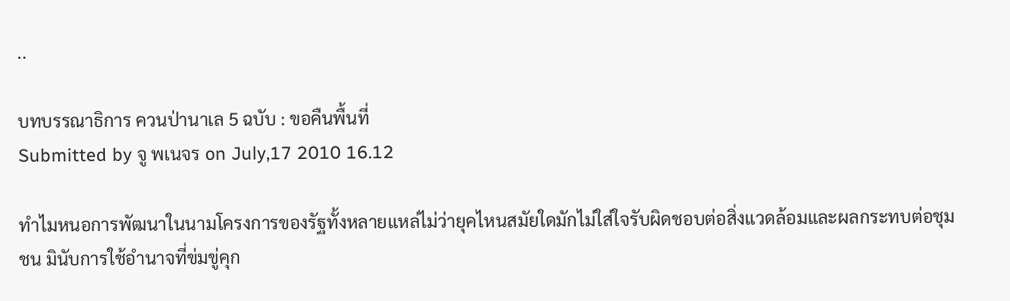..

บทบรรณาธิการ ควนป่านาเล 5 ฉบับ : ขอคืนพื้นที่
Submitted by จู พเนจร on July,17 2010 16.12

ทำไมหนอการพัฒนาในนามโครงการของรัฐทั้งหลายแหล่ไม่ว่ายุคไหนสมัยใดมักไม่ใส่ใจรับผิดชอบต่อสิ่งแวดล้อมและผลกระทบต่อชุมชน มินับการใช้อำนาจที่ข่มขู่คุก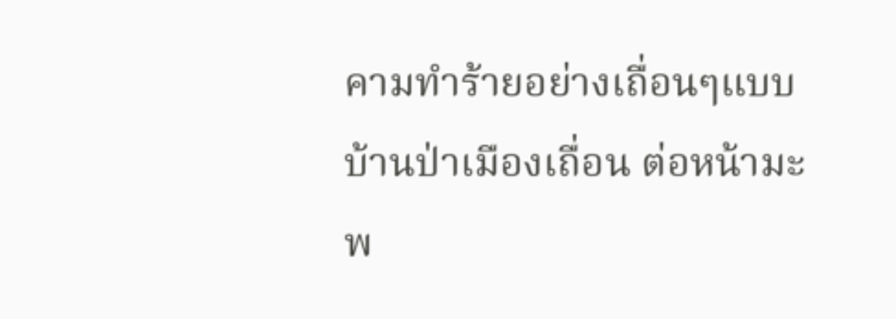คามทำร้ายอย่างเถื่อนๆแบบบ้านป่าเมืองเถื่อน ต่อหน้ามะพ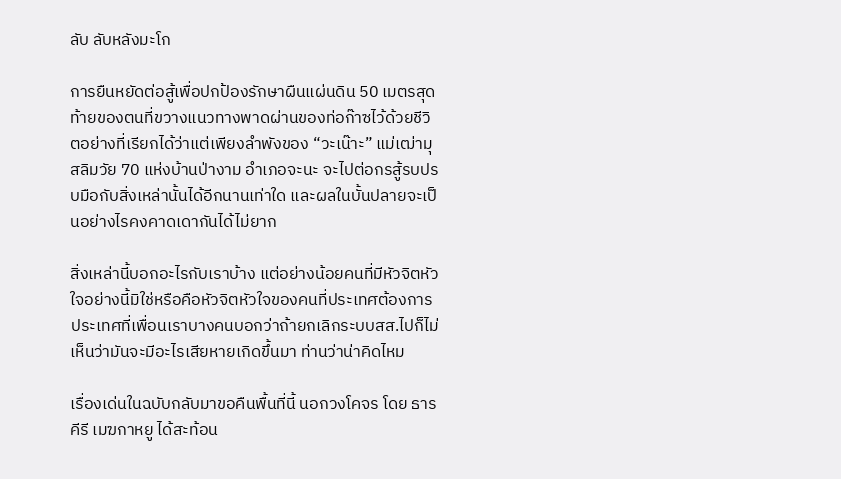ลับ ลับหลังมะโก

การยืนหยัดต่อสู้เพื่อปกป้องรักษาผืนแผ่นดิน 50 เมตรสุดท้ายของตนที่ขวางแนวทางพาดผ่านของท่อก๊าซไว้ด้วยชีวิตอย่างที่เรียกได้ว่าแต่เพียงลำพังของ “วะเน๊าะ” แม่เฒ่ามุสลิมวัย 70 แห่งบ้านป่างาม อำเภอจะนะ จะไปต่อกรสู้รบปรบมือกับสิ่งเหล่านั้นได้อีกนานเท่าใด และผลในบั้นปลายจะเป็นอย่างไรคงคาดเดากันได้ไม่ยาก

สิ่งเหล่านี้บอกอะไรกับเราบ้าง แต่อย่างน้อยคนที่มีหัวจิตหัวใจอย่างนี้มิใช่หรือคือหัวจิตหัวใจของคนที่ประเทศต้องการ ประเทศที่เพื่อนเราบางคนบอกว่าถ้ายกเลิกระบบสส.ไปก็ไม่เห็นว่ามันจะมีอะไรเสียหายเกิดขึ้นมา ท่านว่าน่าคิดไหม

เรื่องเด่นในฉบับกลับมาขอคืนพื้นที่นี้ นอกวงโคจร โดย ธารคีรี เมฆกาหยู ได้สะท้อน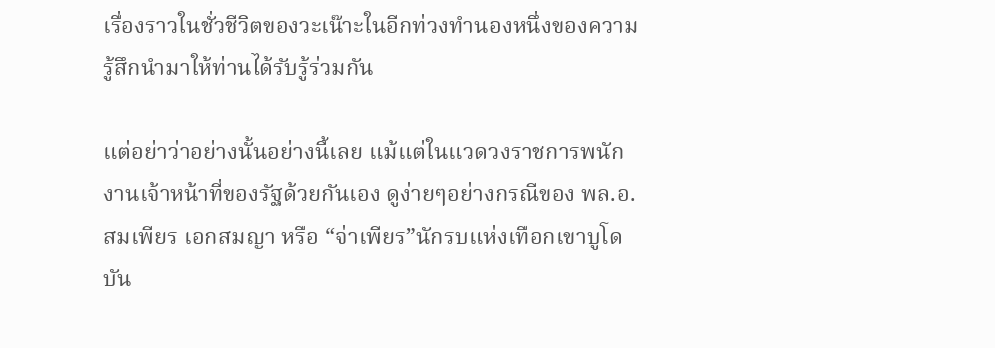เรื่องราวในชั่วชีวิตของวะเน๊าะในอีกท่วงทำนองหนึ่งของความรู้สึกนำมาให้ท่านได้รับรู้ร่วมกัน

แต่อย่าว่าอย่างนั้นอย่างนี้เลย แม้แต่ในแวดวงราชการพนักงานเจ้าหน้าที่ของรัฐด้วยกันเอง ดูง่ายๆอย่างกรณีของ พล.อ.สมเพียร เอกสมญา หรือ “จ่าเพียร”นักรบแห่งเทือกเขาบูโด บัน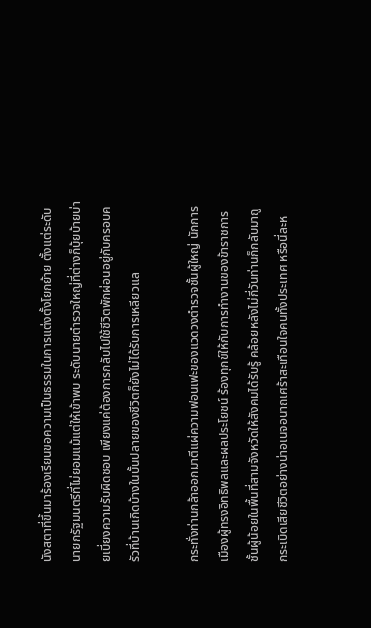นังสตาที่ขึ้นมาร้องเรียนขอความเป็นธรรมในการแต่งตั้งโยกย้าย ตั้งแต่ระดับนายกรัฐมนตรีที่ไม่ยอมแม้แต่ให้เข้าพบ ระดับนายตำรวจใหญ่ที่ต่างก็บุ้ยบ้ายบ่ายเบี่ยงความรับผิดชอบ เพียงแค่ต้องการกลับไปใช้ชีวิตพักผ่อนอยู่กับครอบครัวที่บ้านเกิดบ้างในบั้นปลายของชีวิตก็ยังไม่ได้รับการเหลียวแล

กระทั่งท่านกล้าออกมาตีแผ่ความฟอนเฟะของแวดวงตำรวจชั้นผู้ใหญ่ นักการเมืองผู้ทรงอิทธิพลและผลประโยชน์ ร้องทุกข์ให้กับการทำงานของข้าราชการชั้นผู้น้อยในพื้นที่สามจังหวัดให้สังคมได้รับรู้ คล้อยหลังไม่กี่วันท่านก็กลับมาถูกระเบิดเสียชีวิตอย่างน่าอเนจอนาถเศร้าสะเทือนใจคนทั้งประเทศ หรือนี่ละห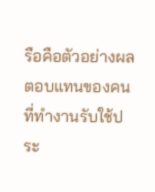รือคือตัวอย่างผลตอบแทนของคนที่ทำงานรับใช้ประ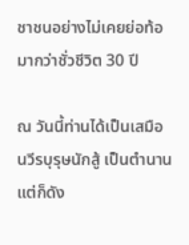ชาชนอย่างไม่เคยย่อท้อมากว่าชั่วชีวิต 30 ปี

ณ วันนี้ท่านได้เป็นเสมือนวีรบุรุษนักสู้ เป็นตำนาน แต่ก็ดัง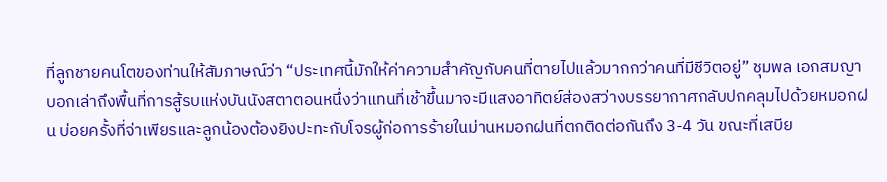ที่ลูกชายคนโตของท่านให้สัมภาษณ์ว่า “ประเทศนี้มักให้ค่าความสำคัญกับคนที่ตายไปแล้วมากกว่าคนที่มีชีวิตอยู่” ชุมพล เอกสมญา บอกเล่าถึงพื้นที่การสู้รบแห่งบันนังสตาตอนหนึ่งว่าแทนที่เช้าขึ้นมาจะมีแสงอาทิตย์ส่องสว่างบรรยากาศกลับปกคลุมไปด้วยหมอกฝน บ่อยครั้งที่จ่าเพียรและลูกน้องต้องยิงปะทะกับโจรผู้ก่อการร้ายในม่านหมอกฝนที่ตกติดต่อกันถึง 3-4 วัน ขณะที่เสบีย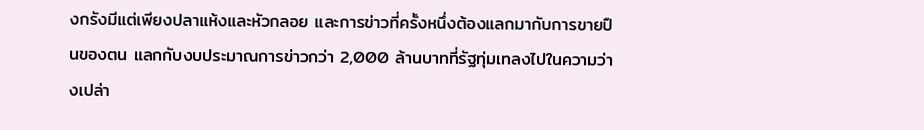งกรังมีแต่เพียงปลาแห้งและหัวกลอย และการข่าวที่ครั้งหนึ่งต้องแลกมากับการขายปืนของตน แลกกับงบประมาณการข่าวกว่า 2,000 ล้านบาทที่รัฐทุ่มเทลงไปในความว่างเปล่า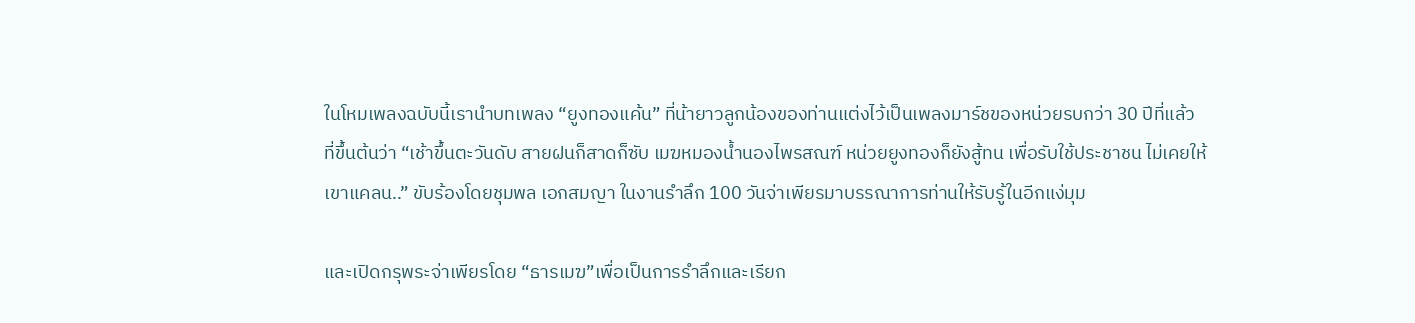ในโหมเพลงฉบับนี้เรานำบทเพลง “ยูงทองแค้น” ที่น้ายาวลูกน้องของท่านแต่งไว้เป็นเพลงมาร์ชของหน่วยรบกว่า 30 ปีที่แล้ว  ที่ขึ้นต้นว่า “เช้าขึ้นตะวันดับ สายฝนก็สาดก็ซับ เมฆหมองน้ำนองไพรสณฑ์ หน่วยยูงทองก็ยังสู้ทน เพื่อรับใช้ประชาชน ไม่เคยให้เขาแคลน..” ขับร้องโดยชุมพล เอกสมญา ในงานรำลึก 100 วันจ่าเพียรมาบรรณาการท่านให้รับรู้ในอีกแง่มุม

และเปิดกรุพระจ่าเพียรโดย “ธารเมฆ”เพื่อเป็นการรำลึกและเรียก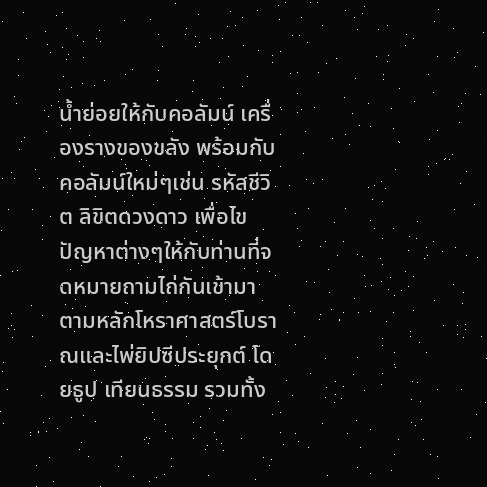น้ำย่อยให้กับคอลัมน์ เครื่องรางของขลัง พร้อมกับคอลัมน์ใหม่ๆเช่น รหัสชีวิต ลิขิตดวงดาว เพื่อไขปัญหาต่างๆให้กับท่านที่จดหมายถามไถ่กันเข้ามา ตามหลักโหราศาสตร์โบราณและไพ่ยิปซีประยุกต์ โดยธูป เทียนธรรม รวมทั้ง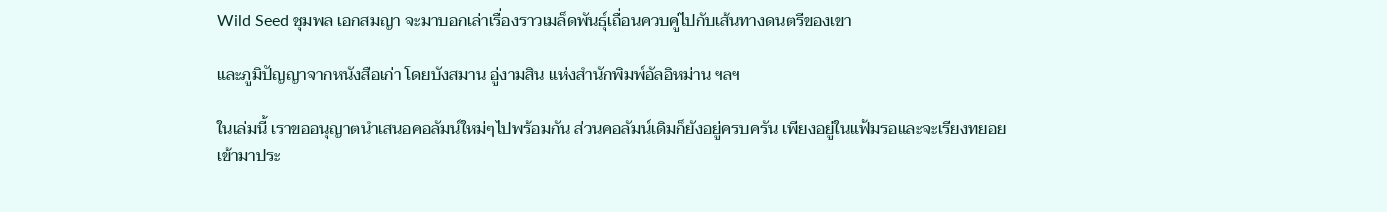Wild Seed ชุมพล เอกสมญา จะมาบอกเล่าเรื่องราวเมล็ดพันธุ์เถื่อนควบคู่ไปกับเส้นทางดนตรีของเขา

และภูมิปัญญาจากหนังสือเก่า โดยบังสมาน อู่งามสิน แห่งสำนักพิมพ์อัลอิหม่าน ฯลฯ

ในเล่มนี้ เราขออนุญาตนำเสนอคอลัมน์ใหม่ๆไปพร้อมกัน ส่วนคอลัมน์เดิมก็ยังอยู่ครบครัน เพียงอยู่ในแฟ้มรอและจะเรียงทยอยเข้ามาประ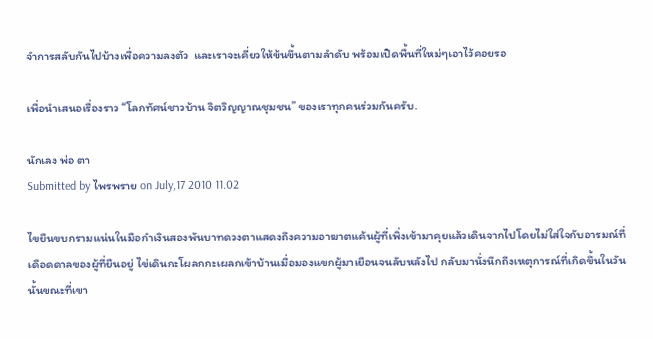จำการสลับกันไปบ้างเพื่อความลงตัว  และเราจะเคี่ยวให้ข้นขึ้นตามลำดับ พร้อมเปิดพื้นที่ใหม่ๆเอาไว้คอยรอ

เพื่อนำเสนอเรื่องราว “โลกทัศน์ชาวบ้าน จิตวิญญาณชุมชน” ของเราทุกคนร่วมกันครับ.

นักเลง พ่อ ตา
Submitted by ไพรพราย on July,17 2010 11.02

ไขยืนขบกรามแน่นในมือกำเงินสองพันบาทดวงตาแสดงถึงความอาฆาตแค้นผู้ที่เพิ่งเข้ามาคุยแล้วเดินจากไปโดยไม่ใส่ใจกับอารมณ์ที่เดือดดาลของผู้ที่ยืนอยู่ ไข่เดินกะโผลกกะเผลกเข้าบ้านเมื่อมองแขกผู้มาเยือนจนลับหลังไป กลับมานั่งนึกถึงเหตุการณ์ที่เกิดขึ้นในวันนั้นขณะที่เขา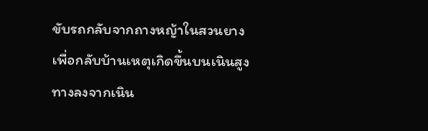ขับรถกลับจากถางหญ้าในสวนยางเพื่อกลับบ้านเหตุเกิดขึ้นบนเนินสูงทางลงจากเนิน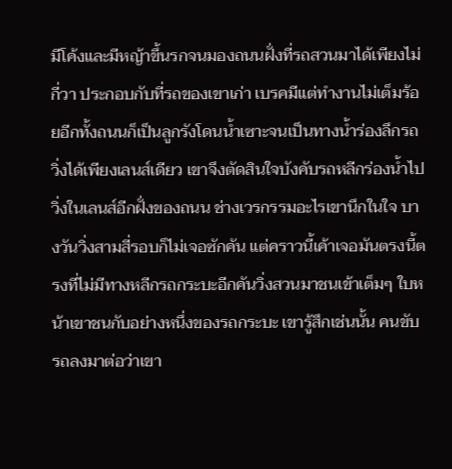มีโค้งและมีหญ้าขึ้นรกจนมองถนนฝั่งที่รถสวนมาได้เพียงไม่กี่วา ประกอบกับที่รถของเขาเก่า เบรคมีแต่ทำงานไม่เต็มร้อยอีกทั้งถนนก็เป็นลูกรังโดนน้ำเซาะจนเป็นทางน้ำร่องลึกรถวิ่งได้เพียงเลนส์เดียว เขาจึงตัดสินใจบังคับรถหลีกร่องน้ำไปวิ่งในเลนส์อีกฝั่งของถนน ช่างเวรกรรมอะไรเขานึกในใจ บางวันวิ่งสามสี่รอบก็ไม่เจอซักคัน แต่คราวนี้เค้าเจอมันตรงนี้ตรงที่ไม่มีทางหลีกรถกระบะอีกคันวิ่งสวนมาชนเข้าเต็มๆ ใบหน้าเขาชนกับอย่างหนึ่งของรถกระบะ เขารู้สึกเช่นนั้น คนขับรถลงมาต่อว่าเขา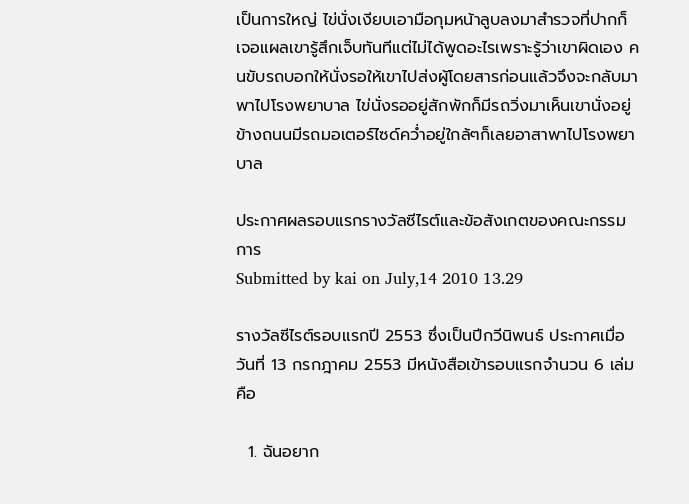เป็นการใหญ่ ไข่นั่งเงียบเอามือกุมหน้าลูบลงมาสำรวจที่ปากก็เจอแผลเขารู้สึกเจ็บทันทีแต่ไม่ได้พูดอะไรเพราะรู้ว่าเขาผิดเอง คนขับรถบอกให้นั่งรอให้เขาไปส่งผู้โดยสารก่อนแล้วจึงจะกลับมาพาไปโรงพยาบาล ไข่นั่งรออยู่สักพักก็มีรถวิ่งมาเห็นเขานั่งอยู่ข้างถนนมีรถมอเตอร์ไซด์คว่ำอยู่ใกล้ๆก็เลยอาสาพาไปโรงพยาบาล

ประกาศผลรอบแรกรางวัลซีไรต์และข้อสังเกตของคณะกรรมการ
Submitted by kai on July,14 2010 13.29

รางวัลซีไรต์รอบแรกปี 2553 ซึ่งเป็นปีกวีนิพนธ์ ประกาศเมื่อวันที่ 13 กรกฎาคม 2553 มีหนังสือเข้ารอบแรกจำนวน 6 เล่ม คือ

  1. ฉันอยาก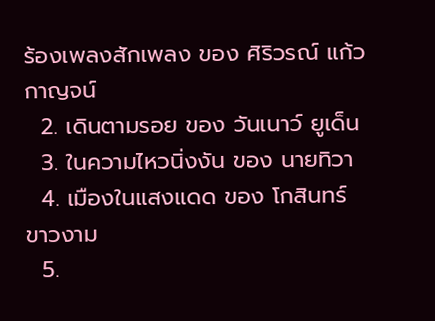ร้องเพลงสักเพลง ของ ศิริวรณ์ แก้วกาญจน์
  2. เดินตามรอย ของ วันเนาว์ ยูเด็น
  3. ในความไหวนิ่งงัน ของ นายทิวา
  4. เมืองในแสงแดด ของ โกสินทร์ ขาวงาม
  5.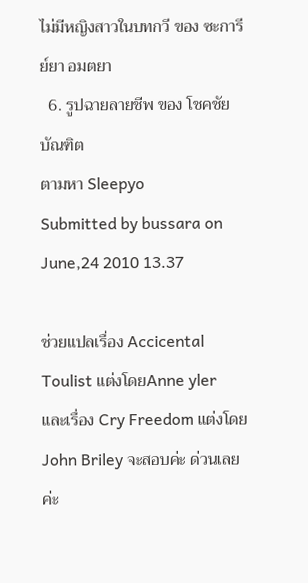ไม่มีหญิงสาวในบทกวี ของ ซะการีย์ยา อมตยา
  6. รูปฉายลายชีพ ของ โชคชัย บัณฑิต
ตามหา Sleepyo
Submitted by bussara on June,24 2010 13.37

ช่วยแปลเรื่อง Accicental Toulist แต่งโดยAnne yler  และเรื่อง Cry Freedom แต่งโดย John Briley จะสอบค่ะ ด่วนเลยค่ะ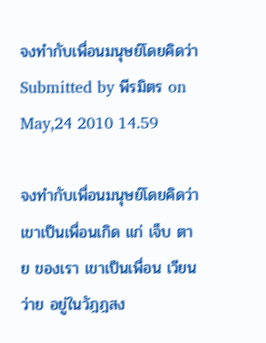จงทำกับเพื่อนมนุษย์โดยคิดว่า
Submitted by พีรมิตร on May,24 2010 14.59

จงทำกับเพื่อนมนุษย์โดยคิดว่า
เขาเป็นเพื่อนเกิด แก่ เจ็บ ตาย ของเรา เขาเป็นเพื่อน เวียนว่าย อยู่ในวัฎฎสง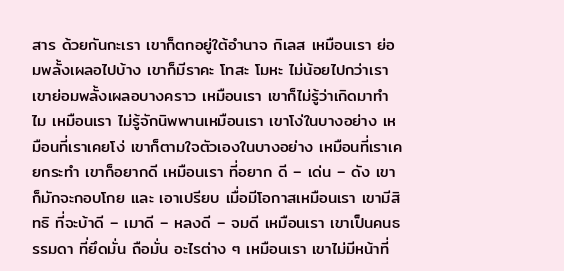สาร ด้วยกันกะเรา เขาก็ตกอยู่ใต้อำนาจ กิเลส เหมือนเรา ย่อมพลั้งเผลอไปบ้าง เขาก็มีราคะ โทสะ โมหะ ไม่น้อยไปกว่าเรา เขาย่อมพลั้งเผลอบางคราว เหมือนเรา เขาก็ไม่รู้ว่าเกิดมาทำไม เหมือนเรา ไม่รู้จักนิพพานเหมือนเรา เขาโง่ในบางอย่าง เหมือนที่เราเคยโง่ เขาก็ตามใจตัวเองในบางอย่าง เหมือนที่เราเคยกระทำ เขาก็อยากดี เหมือนเรา ที่อยาก ดี – เด่น – ดัง เขาก็มักจะกอบโกย และ เอาเปรียบ เมื่อมีโอกาสเหมือนเรา เขามีสิทธิ ที่จะบ้าดี – เมาดี – หลงดี – จมดี เหมือนเรา เขาเป็นคนธรรมดา ที่ยึดมั่น ถือมั่น อะไรต่าง ๆ เหมือนเรา เขาไม่มีหน้าที่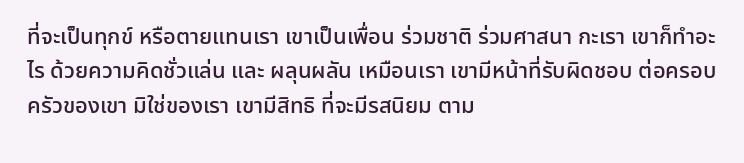ที่จะเป็นทุกข์ หรือตายแทนเรา เขาเป็นเพื่อน ร่วมชาติ ร่วมศาสนา กะเรา เขาก็ทำอะไร ด้วยความคิดชั่วแล่น และ ผลุนผลัน เหมือนเรา เขามีหน้าที่รับผิดชอบ ต่อครอบครัวของเขา มิใช่ของเรา เขามีสิทธิ ที่จะมีรสนิยม ตาม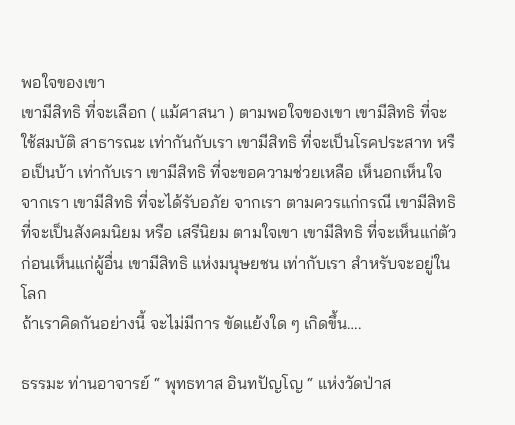พอใจของเขา
เขามีสิทธิ ที่จะเลือก ( แม้ศาสนา ) ตามพอใจของเขา เขามีสิทธิ ที่จะใช้สมบัติ สาธารณะ เท่ากันกับเรา เขามีสิทธิ ที่จะเป็นโรคประสาท หรือเป็นบ้า เท่ากับเรา เขามีสิทธิ ที่จะขอความช่วยเหลือ เห็นอกเห็นใจ จากเรา เขามีสิทธิ ที่จะได้รับอภัย จากเรา ตามควรแก่กรณี เขามีสิทธิ ที่จะเป็นสังคมนิยม หรือ เสรีนิยม ตามใจเขา เขามีสิทธิ ที่จะเห็นแก่ตัว ก่อนเห็นแก่ผู้อื่น เขามีสิทธิ แห่งมนุษยชน เท่ากับเรา สำหรับจะอยู่ในโลก
ถ้าเราคิดกันอย่างนี้ จะไม่มีการ ขัดแย้งใด ๆ เกิดขึ้น….

ธรรมะ ท่านอาจารย์ “ พุทธทาส อินทปัญโญ “ แห่งวัดป่าส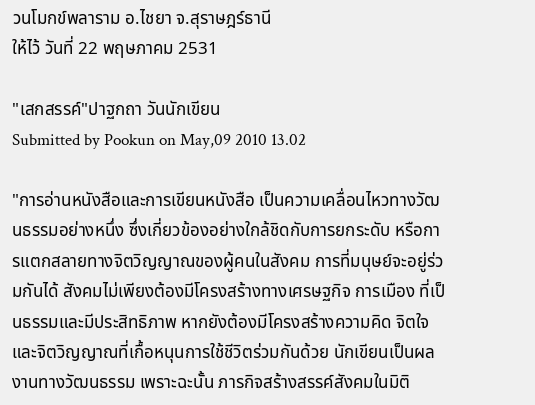วนโมกข์พลาราม อ.ไชยา จ.สุราษฎร์ธานี
ให้ไว้ วันที่ 22 พฤษภาคม 2531

"เสกสรรค์"ปาฐกถา วันนักเขียน
Submitted by Pookun on May,09 2010 13.02

"การอ่านหนังสือและการเขียนหนังสือ เป็นความเคลื่อนไหวทางวัฒนธรรมอย่างหนึ่ง ซึ่งเกี่ยวข้องอย่างใกล้ชิดกับการยกระดับ หรือการแตกสลายทางจิตวิญญาณของผู้คนในสังคม การที่มนุษย์จะอยู่ร่วมกันได้ สังคมไม่เพียงต้องมีโครงสร้างทางเศรษฐกิจ การเมือง ที่เป็นธรรมและมีประสิทธิภาพ หากยังต้องมีโครงสร้างความคิด จิตใจ และจิตวิญญาณที่เกื้อหนุนการใช้ชีวิตร่วมกันด้วย นักเขียนเป็นผลงานทางวัฒนธรรม เพราะฉะนั้น ภารกิจสร้างสรรค์สังคมในมิติ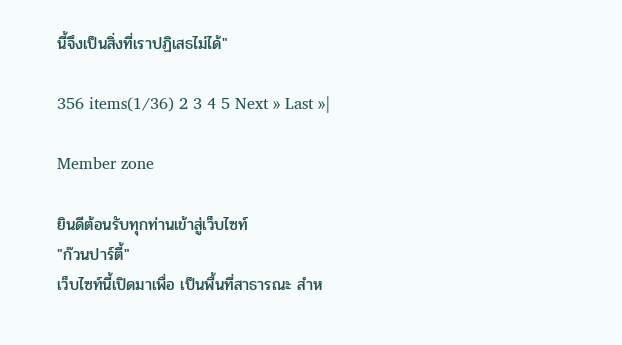นี้จึงเป็นสิ่งที่เราปฏิเสธไม่ได้"

356 items(1/36) 2 3 4 5 Next » Last »|

Member zone

ยินดีต้อนรับทุกท่านเข้าสู่เว็บไซท์
"ก๊วนปาร์ตี้"
เว็บไซท์นี้เปิดมาเพื่อ เป็นพื้นที่สาธารณะ สำห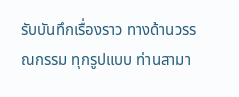รับบันทึกเรื่องราว ทางด้านวรรณกรรม ทุกรูปแบบ ท่านสามา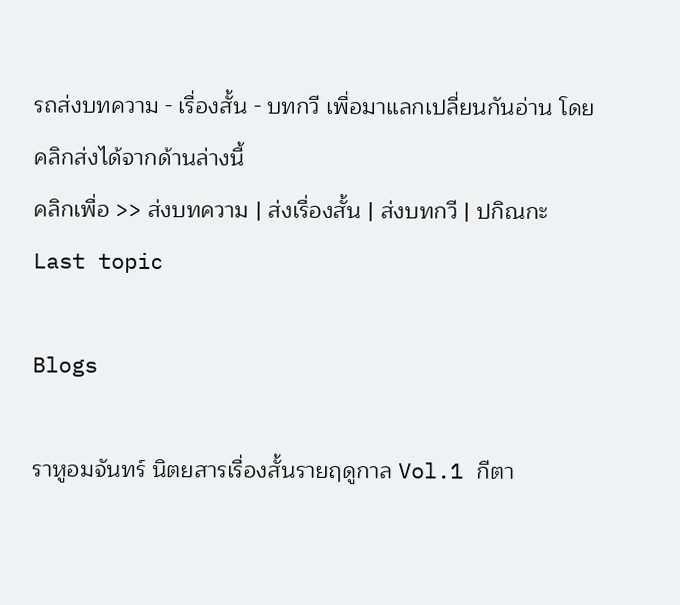รถส่งบทความ - เรื่องสั้น - บทกวี เพื่อมาแลกเปลี่ยนกันอ่าน โดยคลิกส่งได้จากด้านล่างนี้
คลิกเพื่อ >> ส่งบทความ | ส่งเรื่องสั้น | ส่งบทกวี | ปกิณกะ
Last topic

Blogs

ราหูอมจันทร์ นิตยสารเรื่องสั้นรายฤดูกาล Vol.1 กีตา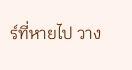ร์ที่หายไป วาง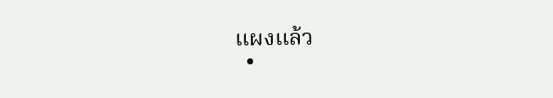แผงแล้ว
  •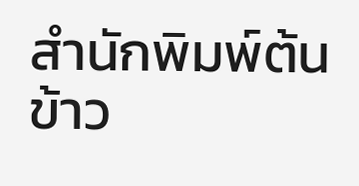สำนักพิมพ์ต้นข้าว